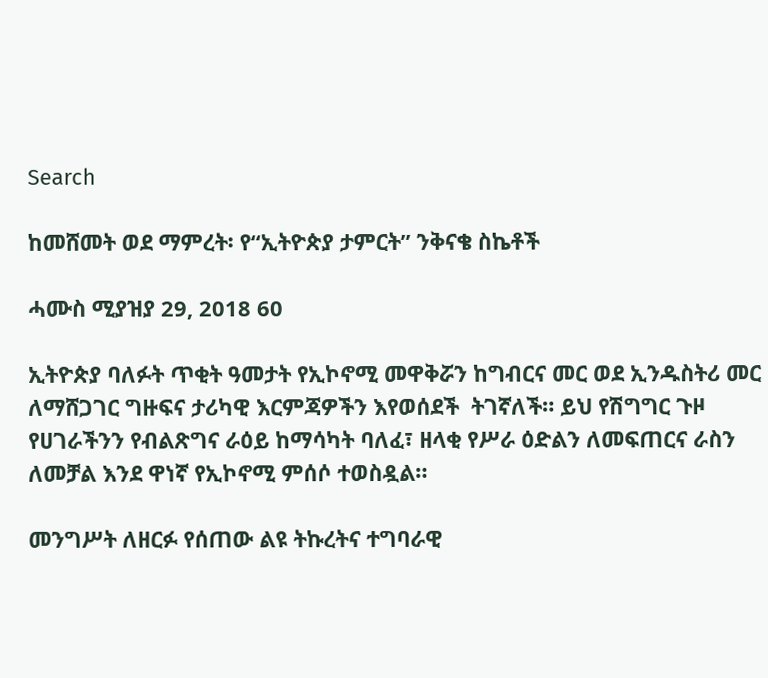Search

ከመሸመት ወደ ማምረት፡ የ“ኢትዮጵያ ታምርት” ንቅናቄ ስኬቶች

ሓሙስ ሚያዝያ 29, 2018 60

ኢትዮጵያ ባለፉት ጥቂት ዓመታት የኢኮኖሚ መዋቅሯን ከግብርና መር ወደ ኢንዱስትሪ መር ለማሸጋገር ግዙፍና ታሪካዊ እርምጃዎችን እየወሰደች  ትገኛለች። ይህ የሽግግር ጉዞ የሀገራችንን የብልጽግና ራዕይ ከማሳካት ባለፈ፣ ዘላቂ የሥራ ዕድልን ለመፍጠርና ራስን ለመቻል እንደ ዋነኛ የኢኮኖሚ ምሰሶ ተወስዷል።

መንግሥት ለዘርፉ የሰጠው ልዩ ትኩረትና ተግባራዊ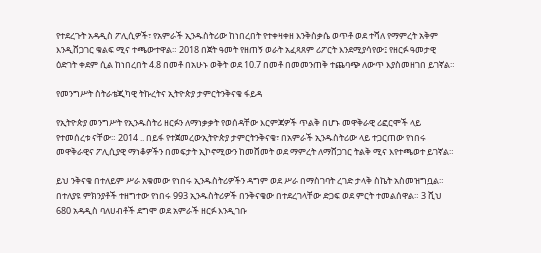የተደረጉት አዳዲስ ፖሊሲዎች፣ የአምራች ኢንዱስትሪው ከነበረበት የተቀዛቀዘ እንቅስቃሴ ወጥቶ ወደ ተሻለ የማምረት አቅም እንዲሸጋገር ቁልፍ ሚና ተጫውተዋል። 2018 በጀት ዓመት የዘጠኝ ወራት አፈጻጸም ሪፖርት እንደሚያሳየው፤ የዘርፉ ዓመታዊ ዕድገት ቀደም ሲል ከነበረበት 4.8 በመቶ በአሁኑ ወቅት ወደ 10.7 በመቶ በመመንጠቅ ተጨባጭ ለውጥ እያስመዘገበ ይገኛል።

የመንግሥት ስትራቴጂካዊ ትኩረትና ኢትዮጵያ ታምርትንቅናቄ ፋይዳ

የኢትዮጵያ መንግሥት የኢንዱስትሪ ዘርፉን ለማነቃቃት የወሰዳቸው እርምጃዎች ጥልቅ በሆኑ መዋቅራዊ ሪፎርሞች ላይ የተመሰረቱ ናቸው። 2014 .. በይፋ የተጀመረውኢትዮጵያ ታምርትንቅናቄ፣ በአምራች ኢንዱስትሪው ላይ ተጋርጠው የነበሩ መዋቅራዊና ፖሊሲያዊ ማነቆዎችን በመፍታት ኢኮኖሚውን ከመሸመት ወደ ማምረት ለማሸጋገር ትልቅ ሚና እየተጫወተ ይገኛል።

ይህ ንቅናቄ በተለይም ሥራ አቁመው የነበሩ ኢንዱስትሪዎችን ዳግም ወደ ሥራ በማስገባት ረገድ ታላቅ ስኬት አስመዝግቧል። በተለያዩ ምክንያቶች ተዘግተው የነበሩ 993 ኢንዱስትሪዎች በንቅናቄው በተደረገላቸው ድጋፍ ወደ ምርት ተመልሰዋል። 3 ሺህ 680 አዳዲስ ባለሀብቶች ደግሞ ወደ አምራች ዘርፉ እንዲገቡ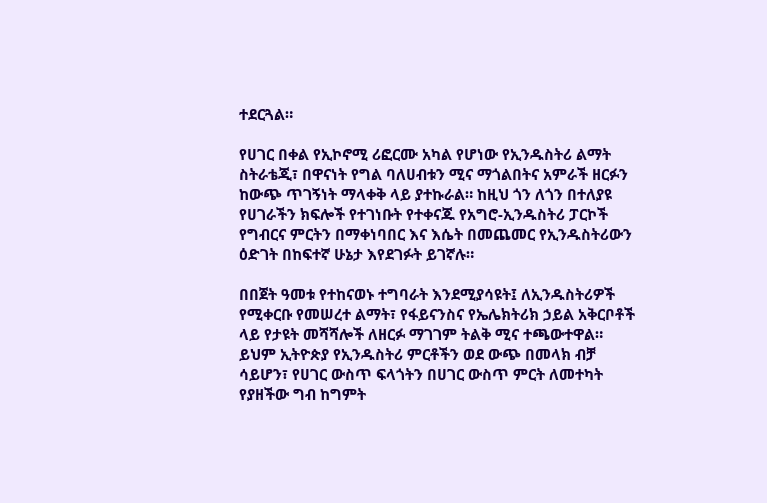ተደርጓል።

የሀገር በቀል የኢኮኖሚ ሪፎርሙ አካል የሆነው የኢንዱስትሪ ልማት ስትራቴጂ፣ በዋናነት የግል ባለሀብቱን ሚና ማጎልበትና አምራች ዘርፉን ከውጭ ጥገኝነት ማላቀቅ ላይ ያተኩራል። ከዚህ ጎን ለጎን በተለያዩ የሀገራችን ክፍሎች የተገነቡት የተቀናጁ የአግሮ-ኢንዱስትሪ ፓርኮች የግብርና ምርትን በማቀነባበር እና እሴት በመጨመር የኢንዱስትሪውን ዕድገት በከፍተኛ ሁኔታ እየደገፉት ይገኛሉ።

በበጀት ዓመቱ የተከናወኑ ተግባራት እንደሚያሳዩት፤ ለኢንዱስትሪዎች የሚቀርቡ የመሠረተ ልማት፣ የፋይናንስና የኤሌክትሪክ ኃይል አቅርቦቶች ላይ የታዩት መሻሻሎች ለዘርፉ ማገገም ትልቅ ሚና ተጫውተዋል። ይህም ኢትዮጵያ የኢንዱስትሪ ምርቶችን ወደ ውጭ በመላክ ብቻ ሳይሆን፣ የሀገር ውስጥ ፍላጎትን በሀገር ውስጥ ምርት ለመተካት የያዘችው ግብ ከግምት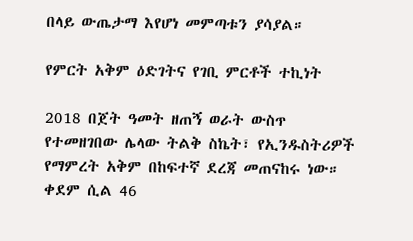በላይ ውጤታማ እየሆነ መምጣቱን ያሳያል።

የምርት አቅም ዕድገትና የገቢ ምርቶች ተኪነት

2018 በጀት ዓመት ዘጠኝ ወራት ውስጥ የተመዘገበው ሌላው ትልቅ ስኬት፣ የኢንዱስትሪዎች የማምረት አቅም በከፍተኛ ደረጃ መጠናከሩ ነው። ቀደም ሲል 46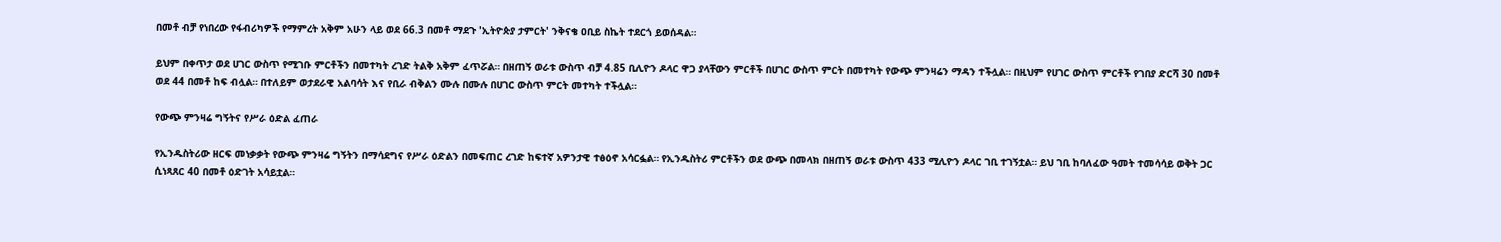በመቶ ብቻ የነበረው የፋብሪካዎች የማምረት አቅም አሁን ላይ ወደ 66.3 በመቶ ማደጉ 'ኢትዮጵያ ታምርት' ንቅናቄ ዐቢይ ስኬት ተደርጎ ይወሰዳል።

ይህም በቀጥታ ወደ ሀገር ውስጥ የሚገቡ ምርቶችን በመተካት ረገድ ትልቅ አቅም ፈጥሯል። በዘጠኝ ወራቱ ውስጥ ብቻ 4.85 ቢሊዮን ዶላር ዋጋ ያላቸውን ምርቶች በሀገር ውስጥ ምርት በመተካት የውጭ ምንዛሬን ማዳን ተችሏል። በዚህም የሀገር ውስጥ ምርቶች የገበያ ድርሻ 30 በመቶ ወደ 44 በመቶ ከፍ ብሏል። በተለይም ወታደራዊ አልባሳት እና የቢራ ብቅልን ሙሉ በሙሉ በሀገር ውስጥ ምርት መተካት ተችሏል።

የውጭ ምንዛሬ ግኝትና የሥራ ዕድል ፈጠራ

የኢንዱስትሪው ዘርፍ መነቃቃት የውጭ ምንዛሬ ግኝትን በማሳደግና የሥራ ዕድልን በመፍጠር ረገድ ከፍተኛ አዎንታዊ ተፅዕኖ አሳርፏል። የኢንዱስትሪ ምርቶችን ወደ ውጭ በመላክ በዘጠኝ ወራቱ ውስጥ 433 ሚሊዮን ዶላር ገቢ ተገኝቷል። ይህ ገቢ ከባለፈው ዓመት ተመሳሳይ ወቅት ጋር ሲነጻጸር 40 በመቶ ዕድገት አሳይቷል።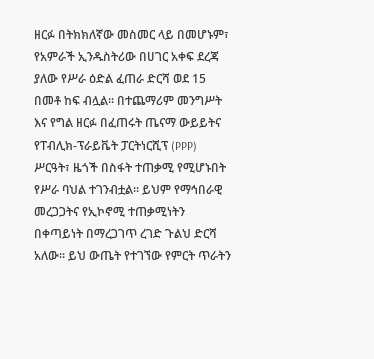ዘርፉ በትክክለኛው መስመር ላይ በመሆኑም፣ የአምራች ኢንዱስትሪው በሀገር አቀፍ ደረጃ ያለው የሥራ ዕድል ፈጠራ ድርሻ ወደ 15 በመቶ ከፍ ብሏል። በተጨማሪም መንግሥት እና የግል ዘርፉ በፈጠሩት ጤናማ ውይይትና የፐብሊክ-ፕራይቬት ፓርትነርሺፕ (PPP) ሥርዓት፣ ዜጎች በስፋት ተጠቃሚ የሚሆኑበት የሥራ ባህል ተገንብቷል። ይህም የማኅበራዊ መረጋጋትና የኢኮኖሚ ተጠቃሚነትን በቀጣይነት በማረጋገጥ ረገድ ጉልህ ድርሻ አለው። ይህ ውጤት የተገኘው የምርት ጥራትን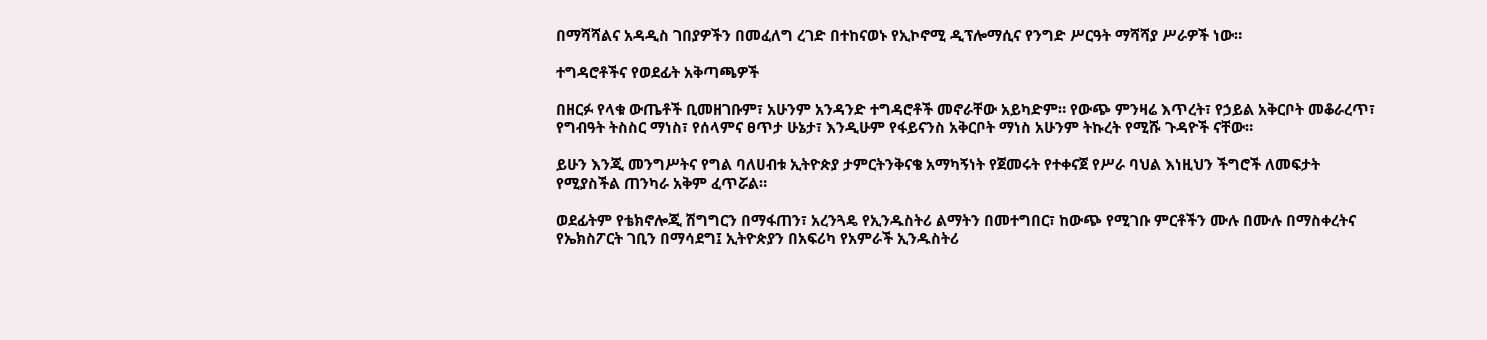በማሻሻልና አዳዲስ ገበያዎችን በመፈለግ ረገድ በተከናወኑ የኢኮኖሚ ዲፕሎማሲና የንግድ ሥርዓት ማሻሻያ ሥራዎች ነው።

ተግዳሮቶችና የወደፊት አቅጣጫዎች

በዘርፉ የላቁ ውጤቶች ቢመዘገቡም፣ አሁንም አንዳንድ ተግዳሮቶች መኖራቸው አይካድም። የውጭ ምንዛሬ እጥረት፣ የኃይል አቅርቦት መቆራረጥ፣ የግብዓት ትስስር ማነስ፣ የሰላምና ፀጥታ ሁኔታ፣ እንዲሁም የፋይናንስ አቅርቦት ማነስ አሁንም ትኩረት የሚሹ ጉዳዮች ናቸው።

ይሁን እንጂ መንግሥትና የግል ባለሀብቱ ኢትዮጵያ ታምርትንቅናቄ አማካኝነት የጀመሩት የተቀናጀ የሥራ ባህል እነዚህን ችግሮች ለመፍታት የሚያስችል ጠንካራ አቅም ፈጥሯል።

ወደፊትም የቴክኖሎጂ ሽግግርን በማፋጠን፣ አረንጓዴ የኢንዱስትሪ ልማትን በመተግበር፣ ከውጭ የሚገቡ ምርቶችን ሙሉ በሙሉ በማስቀረትና የኤክስፖርት ገቢን በማሳደግ፤ ኢትዮጵያን በአፍሪካ የአምራች ኢንዱስትሪ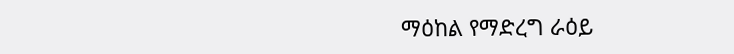ማዕከል የማድረግ ራዕይ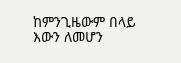ከምንጊዜውም በላይ እውን ለመሆን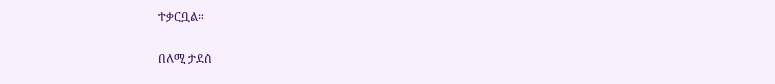ተቃርቧል።

በለሚ ታደሰ